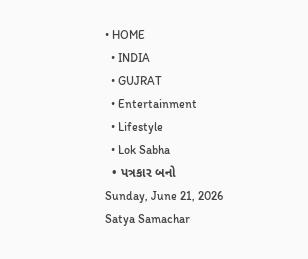• HOME
  • INDIA
  • GUJRAT
  • Entertainment
  • Lifestyle
  • Lok Sabha
  • પત્રકાર બનો
Sunday, June 21, 2026
Satya Samachar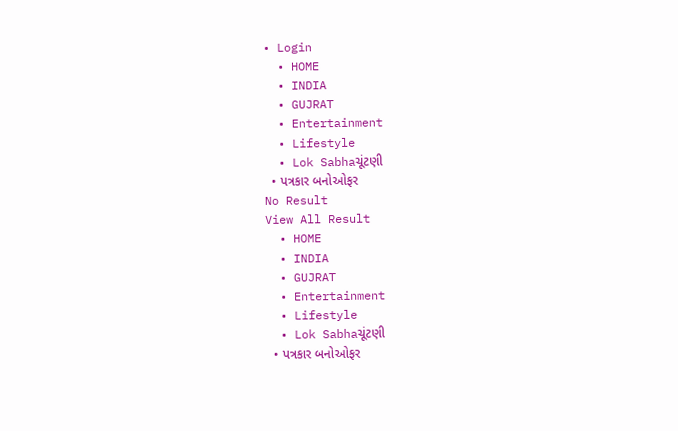• Login
  • HOME
  • INDIA
  • GUJRAT
  • Entertainment
  • Lifestyle
  • Lok Sabhaચૂંટણી
  • પત્રકાર બનોઓફર
No Result
View All Result
  • HOME
  • INDIA
  • GUJRAT
  • Entertainment
  • Lifestyle
  • Lok Sabhaચૂંટણી
  • પત્રકાર બનોઓફર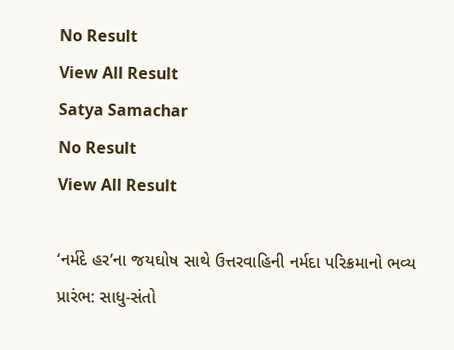No Result
View All Result
Satya Samachar
No Result
View All Result

‘નર્મદે હર’ના જયઘોષ સાથે ઉત્તરવાહિની નર્મદા પરિક્રમાનો ભવ્ય પ્રારંભ: સાધુ-સંતો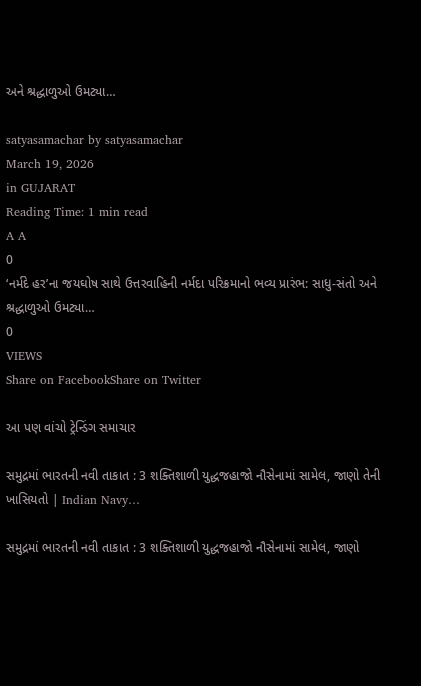અને શ્રદ્ધાળુઓ ઉમટ્યા…

satyasamachar by satyasamachar
March 19, 2026
in GUJARAT
Reading Time: 1 min read
A A
0
‘નર્મદે હર’ના જયઘોષ સાથે ઉત્તરવાહિની નર્મદા પરિક્રમાનો ભવ્ય પ્રારંભ: સાધુ-સંતો અને શ્રદ્ધાળુઓ ઉમટ્યા…
0
VIEWS
Share on FacebookShare on Twitter

આ પણ વાંચો ટ્રેન્ડિંગ સમાચાર

સમુદ્રમાં ભારતની નવી તાકાત : 3 શક્તિશાળી યુદ્ધજહાજો નૌસેનામાં સામેલ, જાણો તેની ખાસિયતો | Indian Navy…

સમુદ્રમાં ભારતની નવી તાકાત : 3 શક્તિશાળી યુદ્ધજહાજો નૌસેનામાં સામેલ, જાણો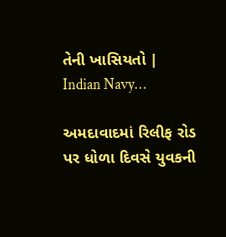તેની ખાસિયતો | Indian Navy…

અમદાવાદમાં રિલીફ રોડ પર ધોળા દિવસે યુવકની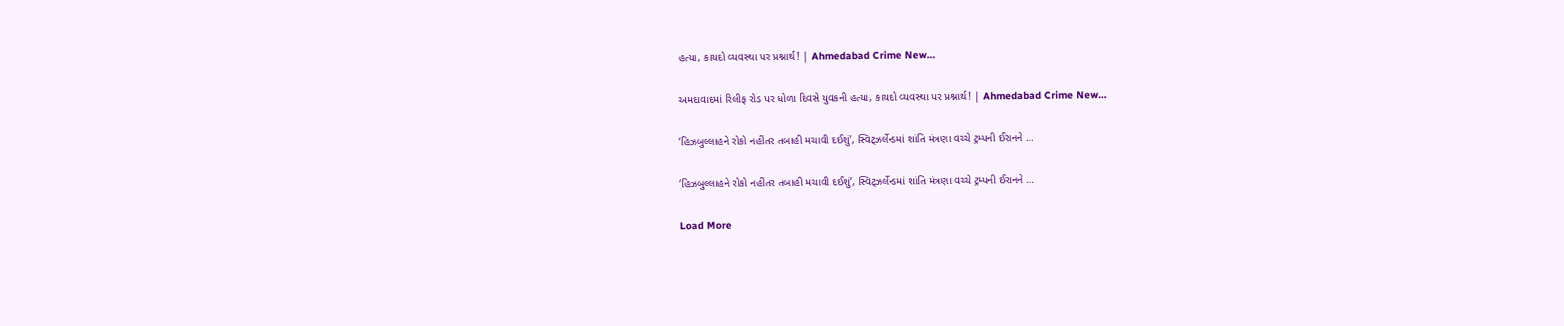હત્યા, કાયદો વ્યવસ્થા પર પ્રશ્નાર્થ! | Ahmedabad Crime New…

અમદાવાદમાં રિલીફ રોડ પર ધોળા દિવસે યુવકની હત્યા, કાયદો વ્યવસ્થા પર પ્રશ્નાર્થ! | Ahmedabad Crime New…

‘હિઝબુલ્લાહને રોકો નહીંતર તબાહી મચાવી દઈશું’, સ્વિટ્ઝર્લેન્ડમાં શાંતિ મંત્રણા વચ્ચે ટ્રમ્પની ઈરાનને …

‘હિઝબુલ્લાહને રોકો નહીંતર તબાહી મચાવી દઈશું’, સ્વિટ્ઝર્લેન્ડમાં શાંતિ મંત્રણા વચ્ચે ટ્રમ્પની ઈરાનને …

Load More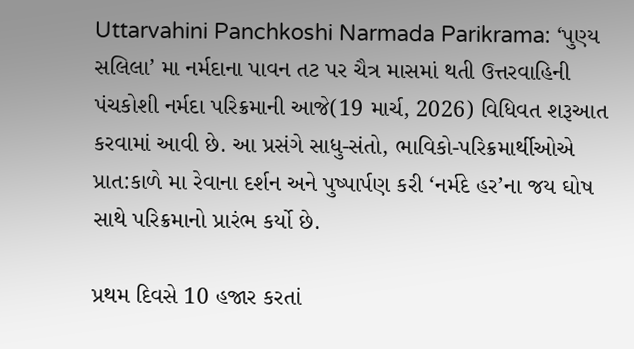Uttarvahini Panchkoshi Narmada Parikrama: ‘પુણ્ય સલિલા’ મા નર્મદાના પાવન તટ પર ચૈત્ર માસમાં થતી ઉત્તરવાહિની પંચકોશી નર્મદા પરિક્રમાની આજે(19 માર્ચ, 2026) વિધિવત શરૂઆત કરવામાં આવી છે. આ પ્રસંગે સાધુ-સંતો, ભાવિકો-પરિક્રમાર્થીઓએ પ્રાત:કાળે મા રેવાના દર્શન અને પુષ્પાર્પણ કરી ‘નર્મદે હર’ના જય ઘોષ સાથે પરિક્રમાનો પ્રારંભ કર્યો છે.

પ્રથમ દિવસે 10 હજાર કરતાં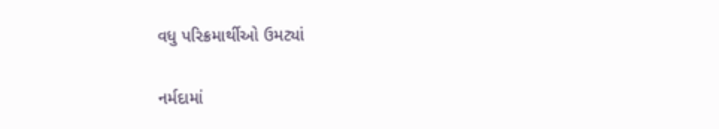વધુ પરિક્રમાર્થીઓ ઉમટ્યાં

નર્મદામાં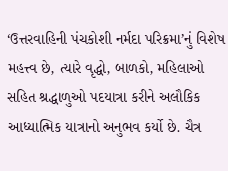‘ઉત્તરવાહિની પંચકોશી નર્મદા પરિક્રમા’નું વિશેષ મહત્ત્વ છે, ત્યારે વૃદ્ધો, બાળકો, મહિલાઓ સહિત શ્રદ્ધાળુઓ પદયાત્રા કરીને અલૌકિક આધ્યાત્મિક યાત્રાનો અનુભવ કર્યો છે. ચૈત્ર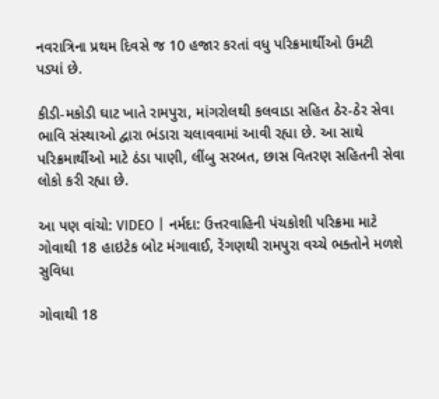નવરાત્રિના પ્રથમ દિવસે જ 10 હજાર કરતાં વધુ પરિક્રમાર્થીઓ ઉમટી પડ્યાં છે.

કીડી-મકોડી ઘાટ ખાતે રામપુરા, માંગરોલથી કલવાડા સહિત ઠેર-ઠેર સેવા ભાવિ સંસ્થાઓ દ્વારા ભંડારા ચલાવવામાં આવી રહ્યા છે. આ સાથે પરિક્રમાર્થીઓ માટે ઠંડા પાણી, લીંબુ સરબત, છાસ વિતરણ સહિતની સેવા લોકો કરી રહ્યા છે.

આ પણ વાંચો: VIDEO | નર્મદા: ઉત્તરવાહિની પંચકોશી પરિક્રમા માટે ગોવાથી 18 હાઇટેક બોટ મંગાવાઈ, રેંગણથી રામપુરા વચ્ચે ભક્તોને મળશે સુવિધા

ગોવાથી 18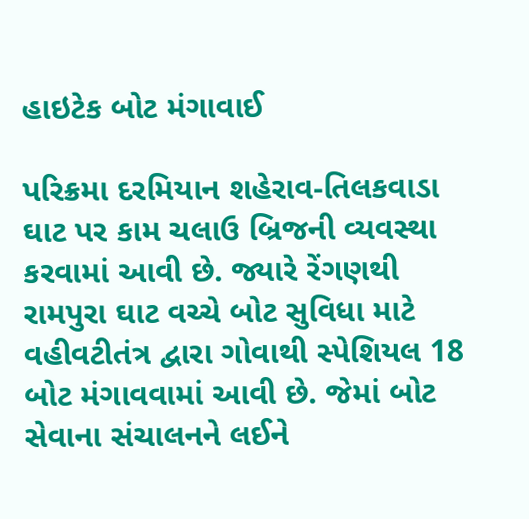હાઇટેક બોટ મંગાવાઈ

પરિક્રમા દરમિયાન શહેરાવ-તિલકવાડા ઘાટ પર કામ ચલાઉ બ્રિજની વ્યવસ્થા કરવામાં આવી છે. જ્યારે રેંગણથી રામપુરા ઘાટ વચ્ચે બોટ સુવિધા માટે વહીવટીતંત્ર દ્વારા ગોવાથી સ્પેશિયલ 18 બોટ મંગાવવામાં આવી છે. જેમાં બોટ સેવાના સંચાલનને લઈને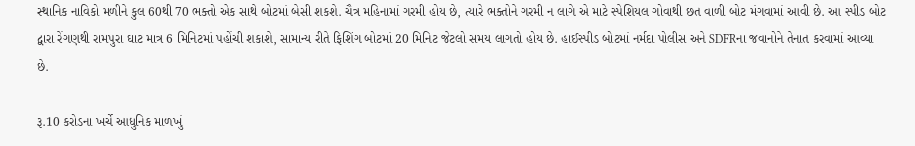સ્થાનિક નાવિકો મળીને કુલ 60થી 70 ભક્તો એક સાથે બોટમાં બેસી શકશે. ચૈત્ર મહિનામાં ગરમી હોય છે, ત્યારે ભક્તોને ગરમી ન લાગે એ માટે સ્પેશિયલ ગોવાથી છત વાળી બોટ મંગવામાં આવી છે. આ સ્પીડ બોટ દ્વારા રેંગણથી રામપુરા ઘાટ માત્ર 6 મિનિટમાં પહોંચી શકાશે, સામાન્ય રીતે ફિશિંગ બોટમાં 20 મિનિટ જેટલો સમય લાગતો હોય છે. હાઈસ્પીડ બોટમાં નર્મદા પોલીસ અને SDFRના જવાનોને તેનાત કરવામાં આવ્યા છે.

રૂ.10 કરોડના ખર્ચે આધુનિક માળખું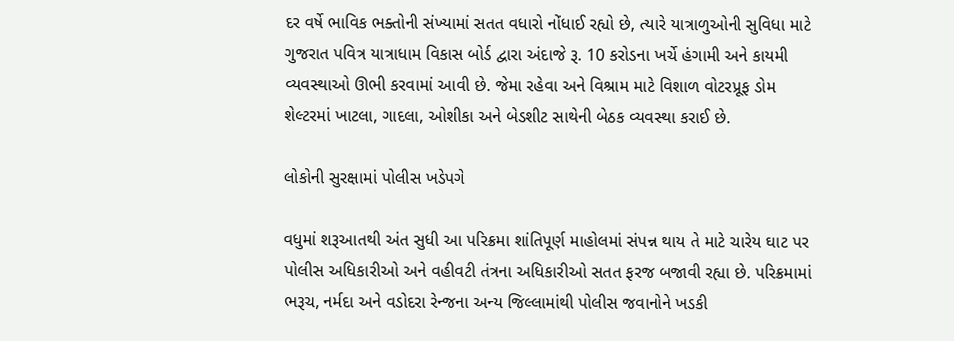દર વર્ષે ભાવિક ભક્તોની સંખ્યામાં સતત વધારો નોંધાઈ રહ્યો છે, ત્યારે યાત્રાળુઓની સુવિધા માટે ગુજરાત પવિત્ર યાત્રાધામ વિકાસ બોર્ડ દ્વારા અંદાજે રૂ. 10 કરોડના ખર્ચે હંગામી અને કાયમી વ્યવસ્થાઓ ઊભી કરવામાં આવી છે. જેમા રહેવા અને વિશ્રામ માટે વિશાળ વોટરપ્રૂફ ડોમ શેલ્ટરમાં ખાટલા, ગાદલા, ઓશીકા અને બેડશીટ સાથેની બેઠક વ્યવસ્થા કરાઈ છે.

લોકોની સુરક્ષામાં પોલીસ ખડેપગે

વધુમાં શરૂઆતથી અંત સુધી આ પરિક્રમા શાંતિપૂર્ણ માહોલમાં સંપન્ન થાય તે માટે ચારેય ઘાટ પર પોલીસ અધિકારીઓ અને વહીવટી તંત્રના અધિકારીઓ સતત ફરજ બજાવી રહ્યા છે. પરિક્રમામાં ભરૂચ, નર્મદા અને વડોદરા રેન્જના અન્ય જિલ્લામાંથી પોલીસ જવાનોને ખડકી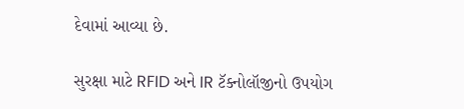દેવામાં આવ્યા છે.

સુરક્ષા માટે RFID અને IR ટૅક્નોલૉજીનો ઉપયોગ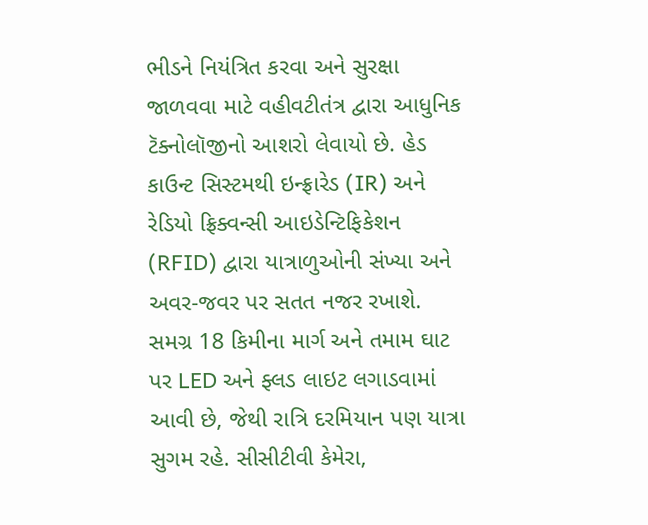ભીડને નિયંત્રિત કરવા અને સુરક્ષા જાળવવા માટે વહીવટીતંત્ર દ્વારા આધુનિક ટૅક્નોલૉજીનો આશરો લેવાયો છે. હેડ કાઉન્ટ સિસ્ટમથી ઇન્ફ્રારેડ (IR) અને રેડિયો ફ્રિક્વન્સી આઇડેન્ટિફિકેશન (RFID) દ્વારા યાત્રાળુઓની સંખ્યા અને અવર-જવર પર સતત નજર રખાશે. સમગ્ર 18 કિમીના માર્ગ અને તમામ ઘાટ પર LED અને ફ્લડ લાઇટ લગાડવામાં આવી છે, જેથી રાત્રિ દરમિયાન પણ યાત્રા સુગમ રહે. સીસીટીવી કેમેરા,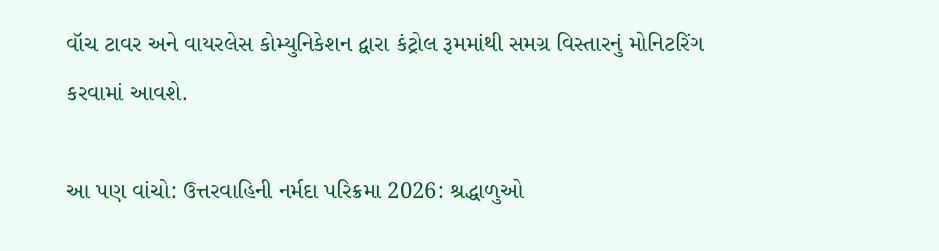વૉચ ટાવર અને વાયરલેસ કોમ્યુનિકેશન દ્વારા કંટ્રોલ રૂમમાંથી સમગ્ર વિસ્તારનું મોનિટરિંગ કરવામાં આવશે.

આ પણ વાંચો: ઉત્તરવાહિની નર્મદા પરિક્રમા 2026: શ્રદ્ધાળુઓ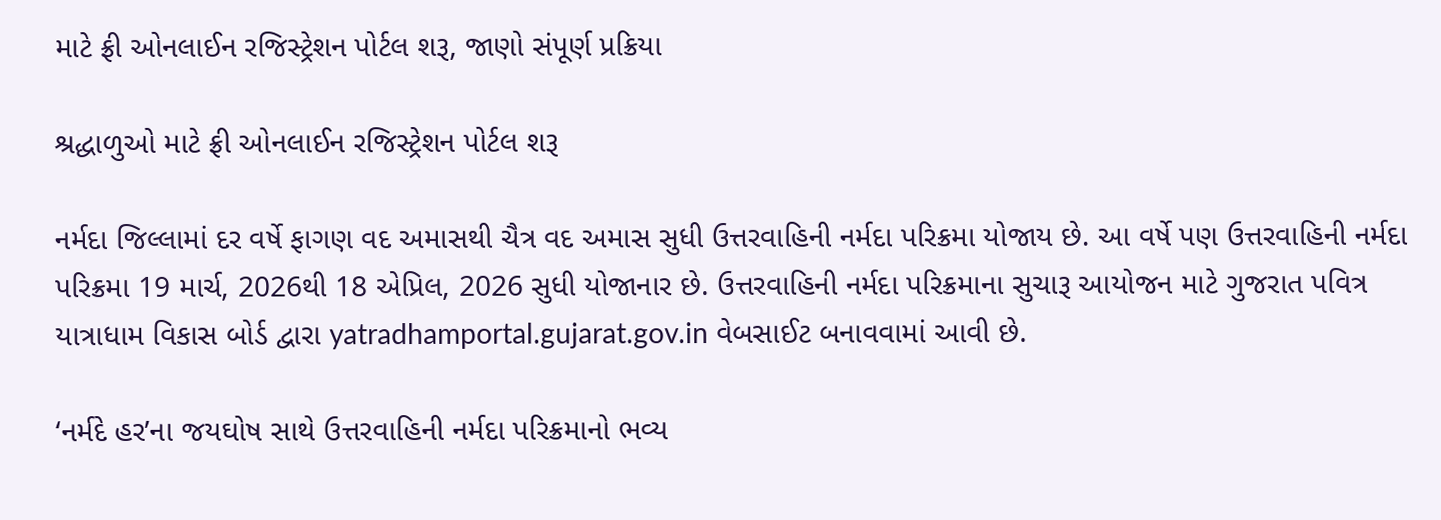માટે ફ્રી ઓનલાઈન રજિસ્ટ્રેશન પોર્ટલ શરૂ, જાણો સંપૂર્ણ પ્રક્રિયા

શ્રદ્ધાળુઓ માટે ફ્રી ઓનલાઈન રજિસ્ટ્રેશન પોર્ટલ શરૂ

નર્મદા જિલ્લામાં દર વર્ષે ફાગણ વદ અમાસથી ચૈત્ર વદ અમાસ સુધી ઉત્તરવાહિની નર્મદા પરિક્રમા યોજાય છે. આ વર્ષે પણ ઉત્તરવાહિની નર્મદા પરિક્રમા 19 માર્ચ, 2026થી 18 એપ્રિલ, 2026 સુધી યોજાનાર છે. ઉત્તરવાહિની નર્મદા પરિક્રમાના સુચારૂ આયોજન માટે ગુજરાત પવિત્ર યાત્રાધામ વિકાસ બોર્ડ દ્વારા yatradhamportal.gujarat.gov.in વેબસાઈટ બનાવવામાં આવી છે.

‘નર્મદે હર’ના જયઘોષ સાથે ઉત્તરવાહિની નર્મદા પરિક્રમાનો ભવ્ય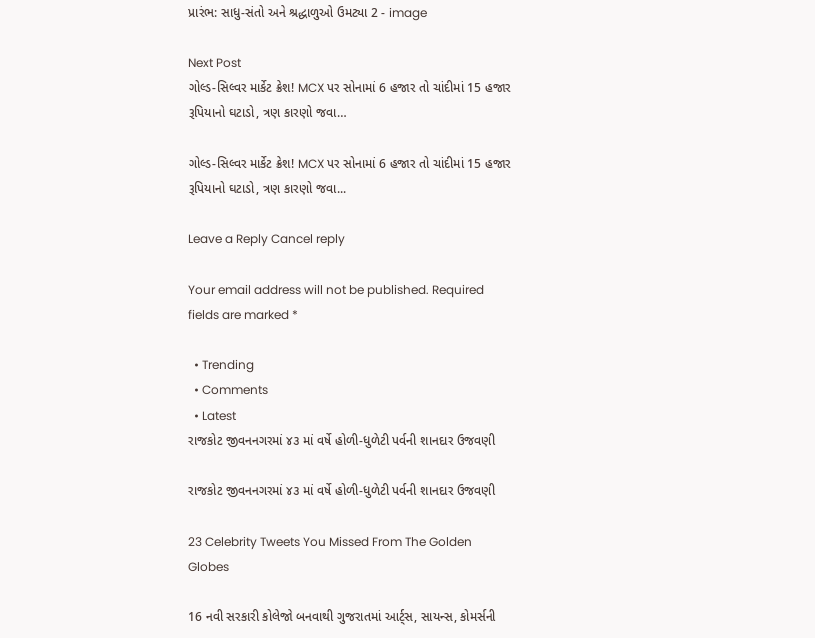પ્રારંભ: સાધુ-સંતો અને શ્રદ્ધાળુઓ ઉમટ્યા 2 - image

Next Post
ગોલ્ડ-સિલ્વર માર્કેટ ક્રેશ! MCX પર સોનામાં 6 હજાર તો ચાંદીમાં 15 હજાર રૂપિયાનો ઘટાડો, ત્રણ કારણો જવા…

ગોલ્ડ-સિલ્વર માર્કેટ ક્રેશ! MCX પર સોનામાં 6 હજાર તો ચાંદીમાં 15 હજાર રૂપિયાનો ઘટાડો, ત્રણ કારણો જવા...

Leave a Reply Cancel reply

Your email address will not be published. Required fields are marked *

  • Trending
  • Comments
  • Latest
રાજકોટ જીવનનગરમાં ૪૩ માં વર્ષે હોળી-ધુળેટી પર્વની શાનદાર ઉજવણી

રાજકોટ જીવનનગરમાં ૪૩ માં વર્ષે હોળી-ધુળેટી પર્વની શાનદાર ઉજવણી

23 Celebrity Tweets You Missed From The Golden Globes

16 નવી સરકારી કોલેજો બનવાથી ગુજરાતમાં આર્ટ્સ, સાયન્સ, કોમર્સની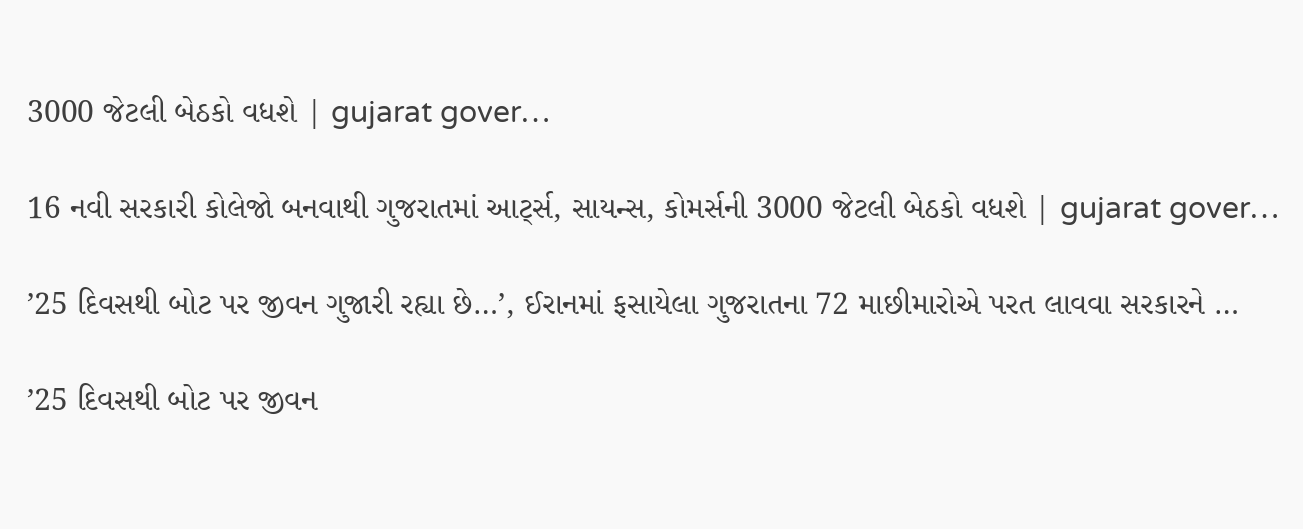3000 જેટલી બેઠકો વધશે | gujarat gover…

16 નવી સરકારી કોલેજો બનવાથી ગુજરાતમાં આર્ટ્સ, સાયન્સ, કોમર્સની 3000 જેટલી બેઠકો વધશે | gujarat gover…

’25 દિવસથી બોટ પર જીવન ગુજારી રહ્યા છે…’, ઈરાનમાં ફસાયેલા ગુજરાતના 72 માછીમારોએ પરત લાવવા સરકારને …

’25 દિવસથી બોટ પર જીવન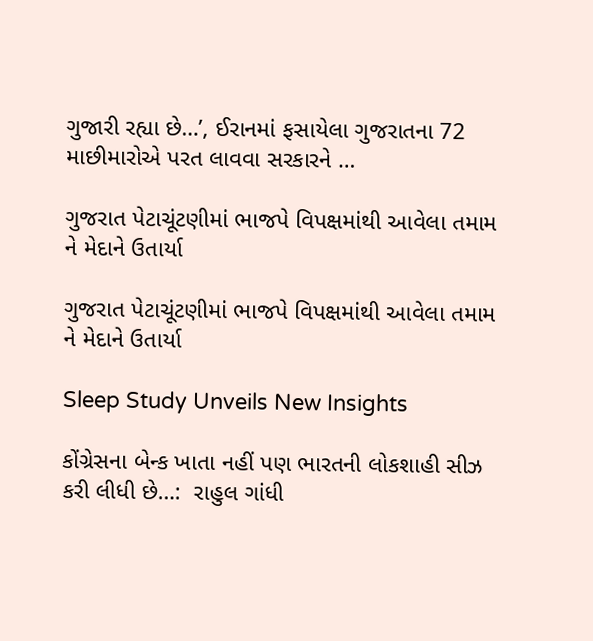ગુજારી રહ્યા છે…’, ઈરાનમાં ફસાયેલા ગુજરાતના 72 માછીમારોએ પરત લાવવા સરકારને …

ગુજરાત પેટાચૂંટણીમાં ભાજપે વિપક્ષમાંથી આવેલા તમામ ને મેદાને ઉતાર્યા

ગુજરાત પેટાચૂંટણીમાં ભાજપે વિપક્ષમાંથી આવેલા તમામ ને મેદાને ઉતાર્યા

Sleep Study Unveils New Insights

કોંગ્રેસના બેન્ક ખાતા નહીં પણ ભારતની લોકશાહી સીઝ કરી લીધી છે…:  રાહુલ ગાંધી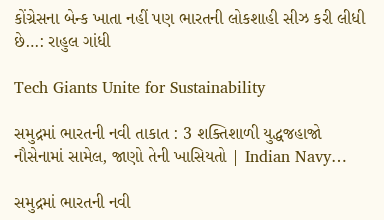કોંગ્રેસના બેન્ક ખાતા નહીં પણ ભારતની લોકશાહી સીઝ કરી લીધી છે…: રાહુલ ગાંધી

Tech Giants Unite for Sustainability

સમુદ્રમાં ભારતની નવી તાકાત : 3 શક્તિશાળી યુદ્ધજહાજો નૌસેનામાં સામેલ, જાણો તેની ખાસિયતો | Indian Navy…

સમુદ્રમાં ભારતની નવી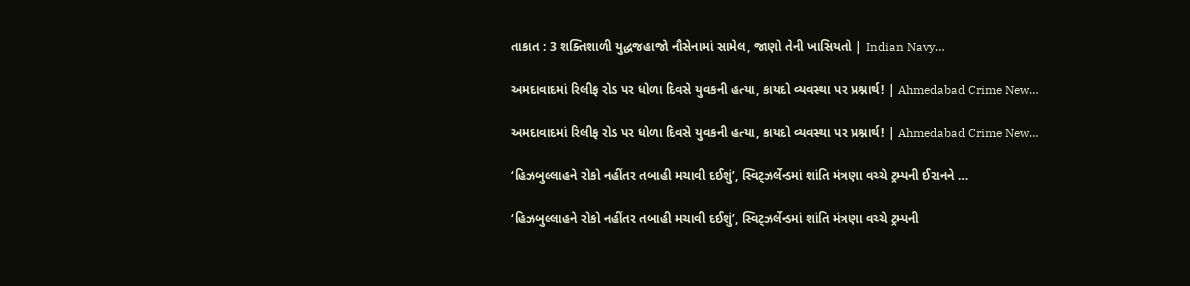તાકાત : 3 શક્તિશાળી યુદ્ધજહાજો નૌસેનામાં સામેલ, જાણો તેની ખાસિયતો | Indian Navy…

અમદાવાદમાં રિલીફ રોડ પર ધોળા દિવસે યુવકની હત્યા, કાયદો વ્યવસ્થા પર પ્રશ્નાર્થ! | Ahmedabad Crime New…

અમદાવાદમાં રિલીફ રોડ પર ધોળા દિવસે યુવકની હત્યા, કાયદો વ્યવસ્થા પર પ્રશ્નાર્થ! | Ahmedabad Crime New…

‘હિઝબુલ્લાહને રોકો નહીંતર તબાહી મચાવી દઈશું’, સ્વિટ્ઝર્લેન્ડમાં શાંતિ મંત્રણા વચ્ચે ટ્રમ્પની ઈરાનને …

‘હિઝબુલ્લાહને રોકો નહીંતર તબાહી મચાવી દઈશું’, સ્વિટ્ઝર્લેન્ડમાં શાંતિ મંત્રણા વચ્ચે ટ્રમ્પની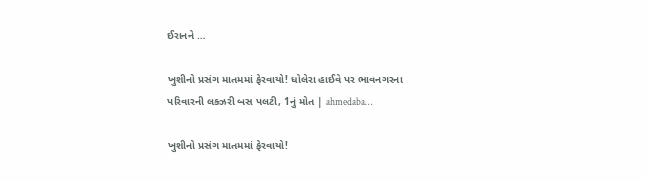ઈરાનને …

ખુશીનો પ્રસંગ માતમમાં ફેરવાયો! ધોલેરા હાઈવે પર ભાવનગરના પરિવારની લક્ઝરી બસ પલટી, 1નું મોત | ahmedaba…

ખુશીનો પ્રસંગ માતમમાં ફેરવાયો!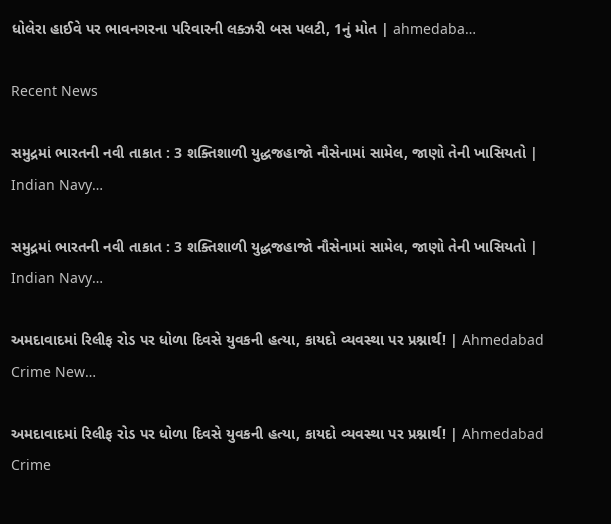ધોલેરા હાઈવે પર ભાવનગરના પરિવારની લક્ઝરી બસ પલટી, 1નું મોત | ahmedaba…

Recent News

સમુદ્રમાં ભારતની નવી તાકાત : 3 શક્તિશાળી યુદ્ધજહાજો નૌસેનામાં સામેલ, જાણો તેની ખાસિયતો | Indian Navy…

સમુદ્રમાં ભારતની નવી તાકાત : 3 શક્તિશાળી યુદ્ધજહાજો નૌસેનામાં સામેલ, જાણો તેની ખાસિયતો | Indian Navy…

અમદાવાદમાં રિલીફ રોડ પર ધોળા દિવસે યુવકની હત્યા, કાયદો વ્યવસ્થા પર પ્રશ્નાર્થ! | Ahmedabad Crime New…

અમદાવાદમાં રિલીફ રોડ પર ધોળા દિવસે યુવકની હત્યા, કાયદો વ્યવસ્થા પર પ્રશ્નાર્થ! | Ahmedabad Crime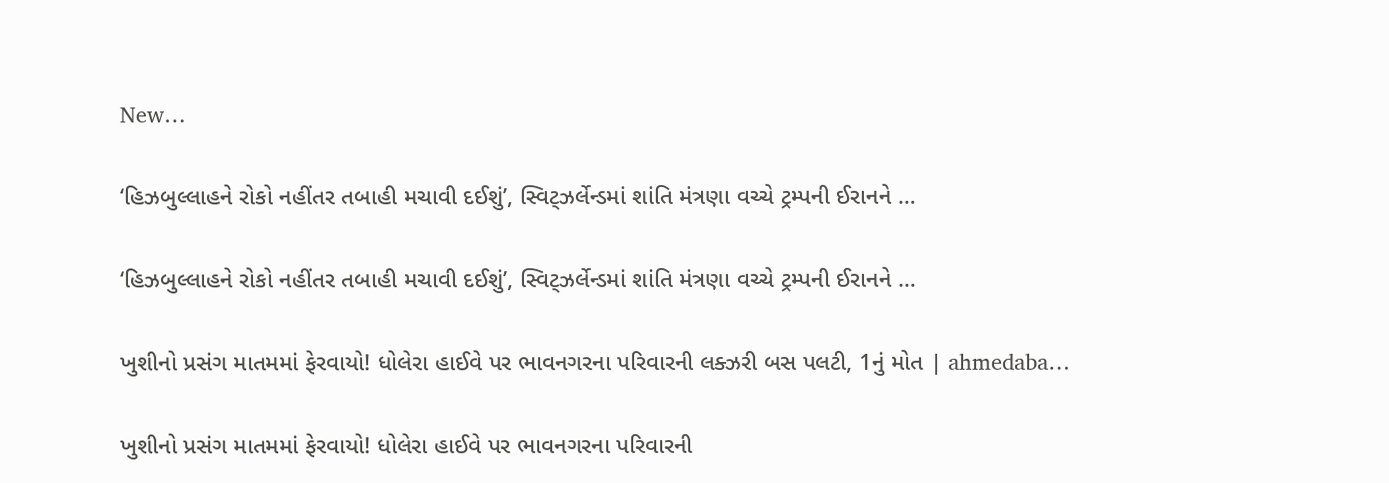New…

‘હિઝબુલ્લાહને રોકો નહીંતર તબાહી મચાવી દઈશું’, સ્વિટ્ઝર્લેન્ડમાં શાંતિ મંત્રણા વચ્ચે ટ્રમ્પની ઈરાનને …

‘હિઝબુલ્લાહને રોકો નહીંતર તબાહી મચાવી દઈશું’, સ્વિટ્ઝર્લેન્ડમાં શાંતિ મંત્રણા વચ્ચે ટ્રમ્પની ઈરાનને …

ખુશીનો પ્રસંગ માતમમાં ફેરવાયો! ધોલેરા હાઈવે પર ભાવનગરના પરિવારની લક્ઝરી બસ પલટી, 1નું મોત | ahmedaba…

ખુશીનો પ્રસંગ માતમમાં ફેરવાયો! ધોલેરા હાઈવે પર ભાવનગરના પરિવારની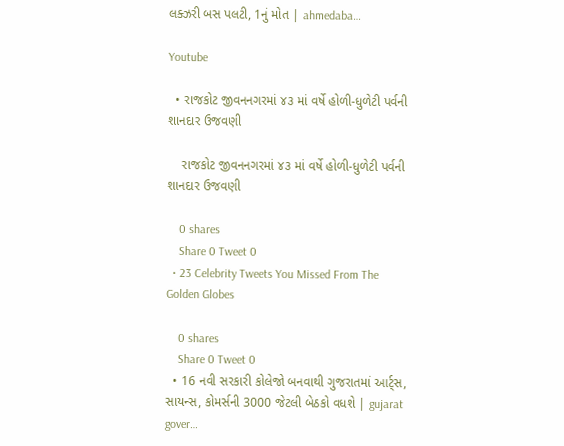લક્ઝરી બસ પલટી, 1નું મોત | ahmedaba…

Youtube

  • રાજકોટ જીવનનગરમાં ૪૩ માં વર્ષે હોળી-ધુળેટી પર્વની શાનદાર ઉજવણી

    રાજકોટ જીવનનગરમાં ૪૩ માં વર્ષે હોળી-ધુળેટી પર્વની શાનદાર ઉજવણી

    0 shares
    Share 0 Tweet 0
  • 23 Celebrity Tweets You Missed From The Golden Globes

    0 shares
    Share 0 Tweet 0
  • 16 નવી સરકારી કોલેજો બનવાથી ગુજરાતમાં આર્ટ્સ, સાયન્સ, કોમર્સની 3000 જેટલી બેઠકો વધશે | gujarat gover…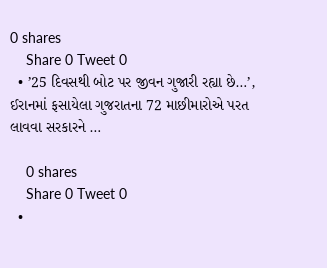0 shares
    Share 0 Tweet 0
  • ’25 દિવસથી બોટ પર જીવન ગુજારી રહ્યા છે…’, ઈરાનમાં ફસાયેલા ગુજરાતના 72 માછીમારોએ પરત લાવવા સરકારને …

    0 shares
    Share 0 Tweet 0
  •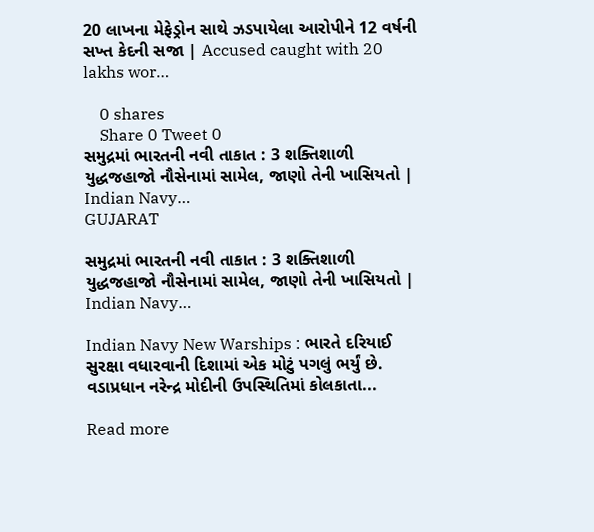20 લાખના મેફેડ્રોન સાથે ઝડપાયેલા આરોપીને 12 વર્ષની સખ્ત કેદની સજા | Accused caught with 20 lakhs wor…

    0 shares
    Share 0 Tweet 0
સમુદ્રમાં ભારતની નવી તાકાત : 3 શક્તિશાળી યુદ્ધજહાજો નૌસેનામાં સામેલ, જાણો તેની ખાસિયતો | Indian Navy…
GUJARAT

સમુદ્રમાં ભારતની નવી તાકાત : 3 શક્તિશાળી યુદ્ધજહાજો નૌસેનામાં સામેલ, જાણો તેની ખાસિયતો | Indian Navy…

Indian Navy New Warships : ભારતે દરિયાઈ સુરક્ષા વધારવાની દિશામાં એક મોટું પગલું ભર્યું છે. વડાપ્રધાન નરેન્દ્ર મોદીની ઉપસ્થિતિમાં કોલકાતા...

Read more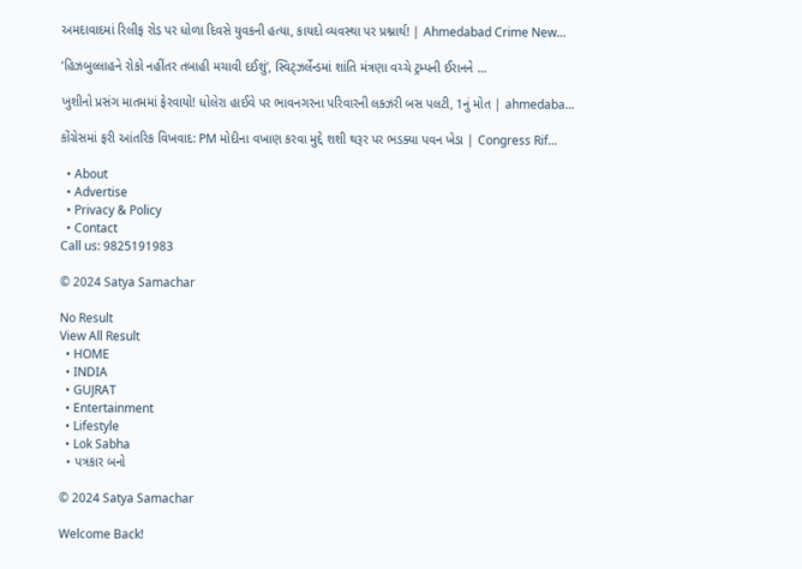અમદાવાદમાં રિલીફ રોડ પર ધોળા દિવસે યુવકની હત્યા, કાયદો વ્યવસ્થા પર પ્રશ્નાર્થ! | Ahmedabad Crime New…

‘હિઝબુલ્લાહને રોકો નહીંતર તબાહી મચાવી દઈશું’, સ્વિટ્ઝર્લેન્ડમાં શાંતિ મંત્રણા વચ્ચે ટ્રમ્પની ઈરાનને …

ખુશીનો પ્રસંગ માતમમાં ફેરવાયો! ધોલેરા હાઈવે પર ભાવનગરના પરિવારની લક્ઝરી બસ પલટી, 1નું મોત | ahmedaba…

કોંગ્રેસમાં ફરી આંતરિક વિખવાદ: PM મોદીના વખાણ કરવા મુદ્દે શશી થરૂર પર ભડક્યા પવન ખેડા | Congress Rif…

  • About
  • Advertise
  • Privacy & Policy
  • Contact
Call us: 9825191983

© 2024 Satya Samachar

No Result
View All Result
  • HOME
  • INDIA
  • GUJRAT
  • Entertainment
  • Lifestyle
  • Lok Sabha
  • પત્રકાર બનો

© 2024 Satya Samachar

Welcome Back!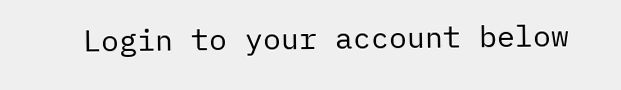Login to your account below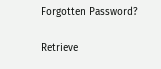Forgotten Password?

Retrieve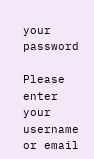your password

Please enter your username or email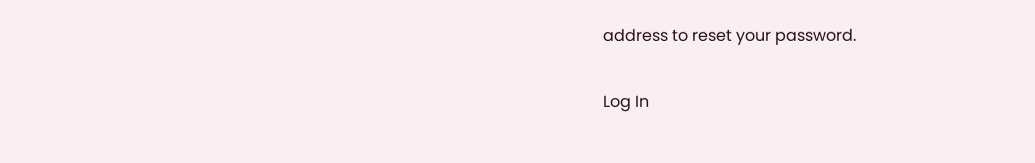address to reset your password.

Log In